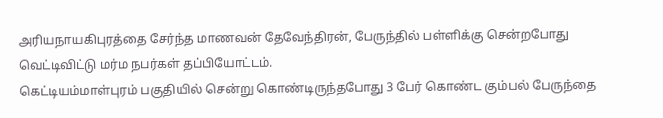அரியநாயகிபுரத்தை சேர்ந்த மாணவன் தேவேந்திரன், பேருந்தில் பள்ளிக்கு சென்றபோது வெட்டிவிட்டு மர்ம நபர்கள் தப்பியோட்டம்.
கெட்டியம்மாள்புரம் பகுதியில் சென்று கொண்டிருந்தபோது 3 பேர் கொண்ட கும்பல் பேருந்தை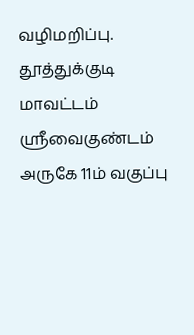வழிமறிப்பு.
தூத்துக்குடி மாவட்டம் ஸ்ரீவைகுண்டம் அருகே 11ம் வகுப்பு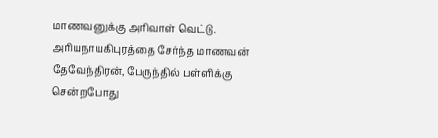மாணவனுக்கு அரிவாள் வெட்டு.
அரியநாயகிபுரத்தை சேர்ந்த மாணவன் தேவேந்திரன், பேருந்தில் பள்ளிக்கு சென்றபோது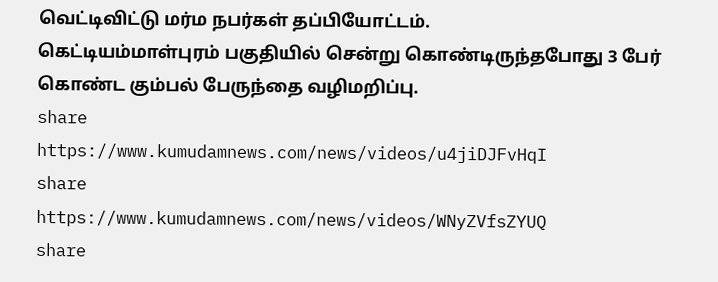வெட்டிவிட்டு மர்ம நபர்கள் தப்பியோட்டம்.
கெட்டியம்மாள்புரம் பகுதியில் சென்று கொண்டிருந்தபோது 3 பேர் கொண்ட கும்பல் பேருந்தை வழிமறிப்பு.
share
https://www.kumudamnews.com/news/videos/u4jiDJFvHqI
share
https://www.kumudamnews.com/news/videos/WNyZVfsZYUQ
share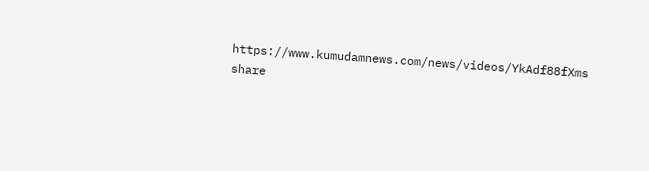https://www.kumudamnews.com/news/videos/YkAdf88fXms
share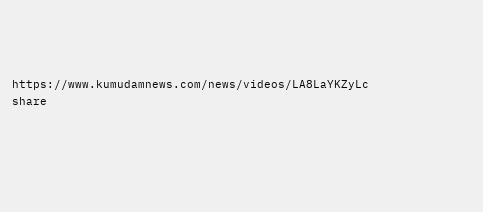https://www.kumudamnews.com/news/videos/LA8LaYKZyLc
share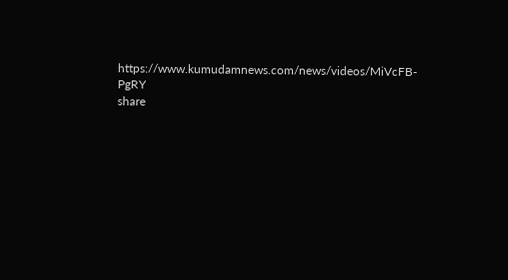https://www.kumudamnews.com/news/videos/MiVcFB-PgRY
share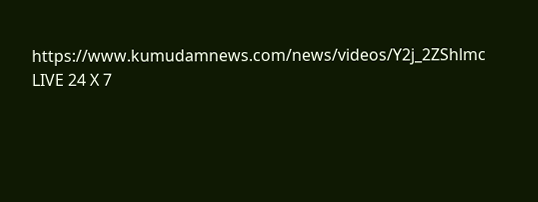https://www.kumudamnews.com/news/videos/Y2j_2ZShlmc
LIVE 24 X 7